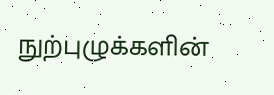நுற்புழுக்களின்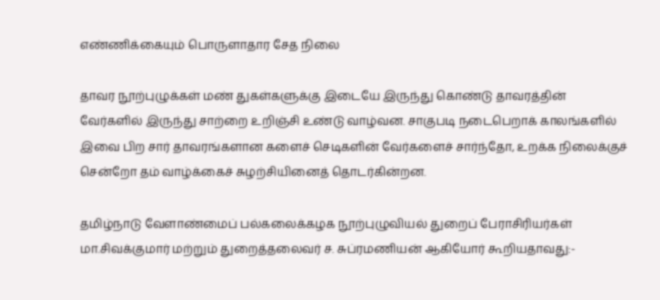எண்ணிக்கையும் பொருளாதார சேத நிலை

தாவர நூற்புழுக்கள் மண் துகள்களுக்கு இடையே இருந்து கொண்டு தாவரத்தின் வேர்களில் இருந்து சாற்றை உறிஞ்சி உண்டு வாழ்வன. சாகுபடி நடைபெறாக் காலங்களில் இவை பிற சார் தாவரங்களான களைச் செடிகளின் வேர்களைச் சார்ந்தோ, உறக்க நிலைக்குச் சென்றோ தம் வாழ்க்கைச் சுழற்சியினைத் தொடர்கின்றன.

தமிழ்நாடு வேளாண்மைப் பல்கலைக்கழக நூற்புழுவியல் துறைப் பேராசிரியர்கள் மா.சிவக்குமார் மற்றும் துறைத்தலைவர் ச. சுப்ரமணியன் ஆகியோர் கூறியதாவது:-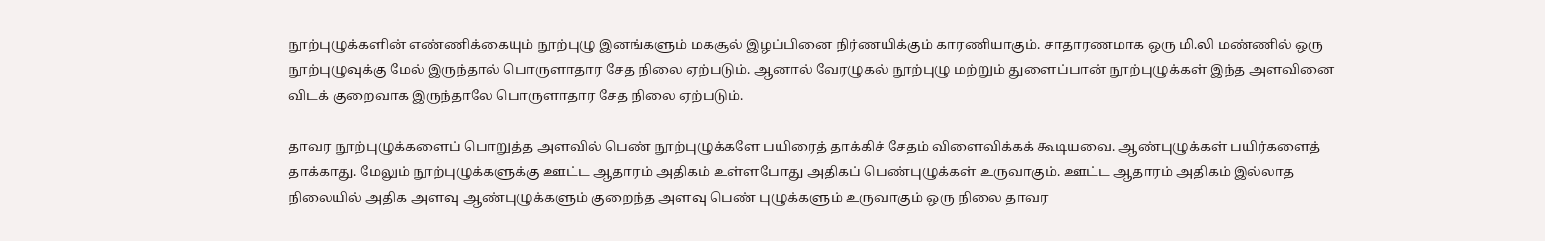நூற்புழுக்களின் எண்ணிக்கையும் நூற்புழு இனங்களும் மகசூல் இழப்பினை நிர்ணயிக்கும் காரணியாகும். சாதாரணமாக ஒரு மி.லி மண்ணில் ஒரு நூற்புழுவுக்கு மேல் இருந்தால் பொருளாதார சேத நிலை ஏற்படும். ஆனால் வேரழுகல் நூற்புழு மற்றும் துளைப்பான் நூற்புழுக்கள் இந்த அளவினை விடக் குறைவாக இருந்தாலே பொருளாதார சேத நிலை ஏற்படும்.

தாவர நூற்புழுக்களைப் பொறுத்த அளவில் பெண் நூற்புழுக்களே பயிரைத் தாக்கிச் சேதம் விளைவிக்கக் கூடியவை. ஆண்புழுக்கள் பயிர்களைத் தாக்காது. மேலும் நூற்புழுக்களுக்கு ஊட்ட ஆதாரம் அதிகம் உள்ளபோது அதிகப் பெண்புழுக்கள் உருவாகும். ஊட்ட ஆதாரம் அதிகம் இல்லாத நிலையில் அதிக அளவு ஆண்புழுக்களும் குறைந்த அளவு பெண் புழுக்களும் உருவாகும் ஒரு நிலை தாவர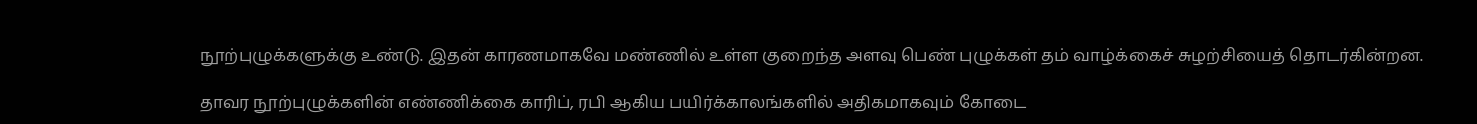நூற்புழுக்களுக்கு உண்டு. இதன் காரணமாகவே மண்ணில் உள்ள குறைந்த அளவு பெண் புழுக்கள் தம் வாழ்க்கைச் சுழற்சியைத் தொடர்கின்றன.

தாவர நூற்புழுக்களின் எண்ணிக்கை காரிப், ரபி ஆகிய பயிர்க்காலங்களில் அதிகமாகவும் கோடை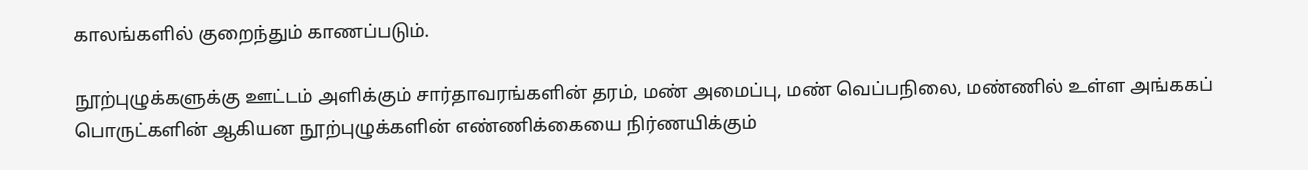காலங்களில் குறைந்தும் காணப்படும்.

நூற்புழுக்களுக்கு ஊட்டம் அளிக்கும் சார்தாவரங்களின் தரம், மண் அமைப்பு, மண் வெப்பநிலை, மண்ணில் உள்ள அங்ககப் பொருட்களின் ஆகியன நூற்புழுக்களின் எண்ணிக்கையை நிர்ணயிக்கும்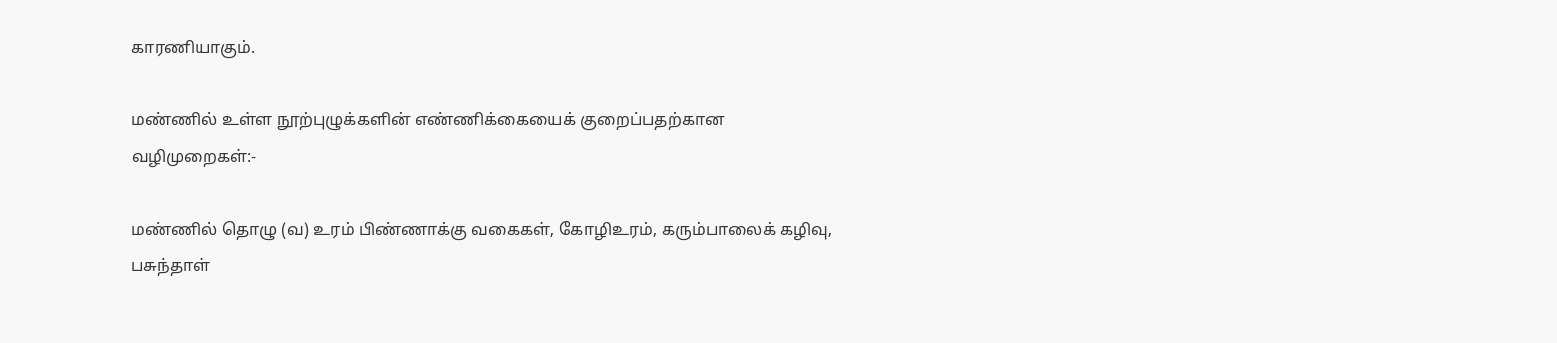காரணியாகும்.

மண்ணில் உள்ள நூற்புழுக்களின் எண்ணிக்கையைக் குறைப்பதற்கான வழிமுறைகள்:-

மண்ணில் தொழு (வ) உரம் பிண்ணாக்கு வகைகள், கோழிஉரம், கரும்பாலைக் கழிவு, பசுந்தாள்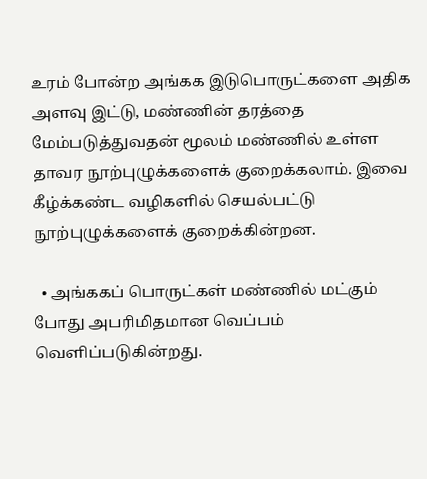உரம் போன்ற அங்கக இடுபொருட்களை அதிக அளவு இட்டு, மண்ணின் தரத்தை மேம்படுத்துவதன் மூலம் மண்ணில் உள்ள தாவர நூற்புழுக்களைக் குறைக்கலாம். இவை கீழ்க்கண்ட வழிகளில் செயல்பட்டு நூற்புழுக்களைக் குறைக்கின்றன.

  • அங்ககப் பொருட்கள் மண்ணில் மட்கும் போது அபரிமிதமான வெப்பம் வெளிப்படுகின்றது.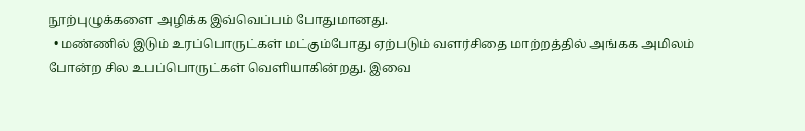நூற்புழுக்களை அழிக்க இவ்வெப்பம் போதுமானது.
  • மண்ணில் இடும் உரப்பொருட்கள் மட்கும்போது ஏற்படும் வளர்சிதை மாற்றத்தில் அங்கக அமிலம் போன்ற சில உபப்பொருட்கள் வெளியாகின்றது. இவை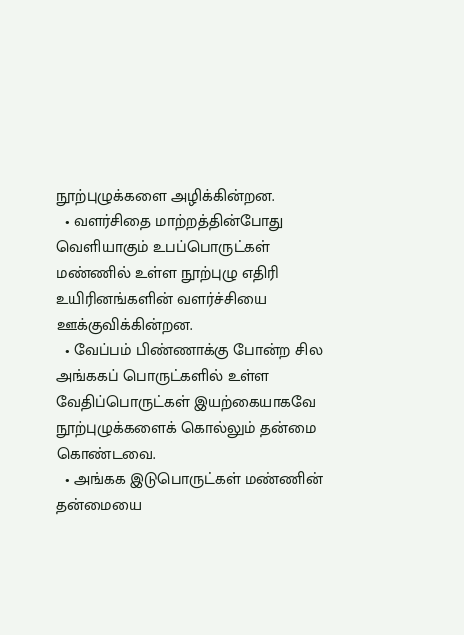நூற்புழுக்களை அழிக்கின்றன.
  • வளர்சிதை மாற்றத்தின்போது வெளியாகும் உபப்பொருட்கள் மண்ணில் உள்ள நூற்புழு எதிரி உயிரினங்களின் வளர்ச்சியை ஊக்குவிக்கின்றன.
  • வேப்பம் பிண்ணாக்கு போன்ற சில அங்ககப் பொருட்களில் உள்ள வேதிப்பொருட்கள் இயற்கையாகவே நூற்புழுக்களைக் கொல்லும் தன்மை கொண்டவை.
  • அங்கக இடுபொருட்கள் மண்ணின் தன்மையை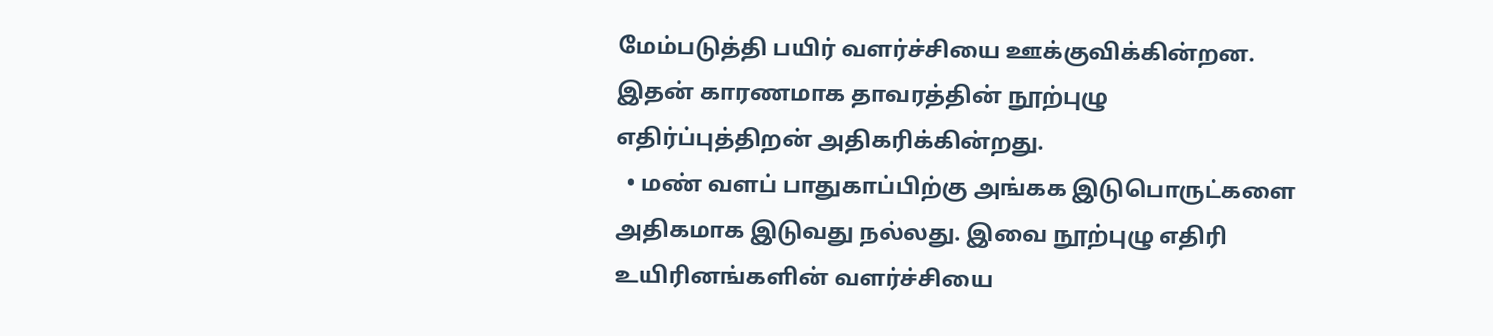மேம்படுத்தி பயிர் வளர்ச்சியை ஊக்குவிக்கின்றன. இதன் காரணமாக தாவரத்தின் நூற்புழு எதிர்ப்புத்திறன் அதிகரிக்கின்றது.
  • மண் வளப் பாதுகாப்பிற்கு அங்கக இடுபொருட்களை அதிகமாக இடுவது நல்லது. இவை நூற்புழு எதிரி உயிரினங்களின் வளர்ச்சியை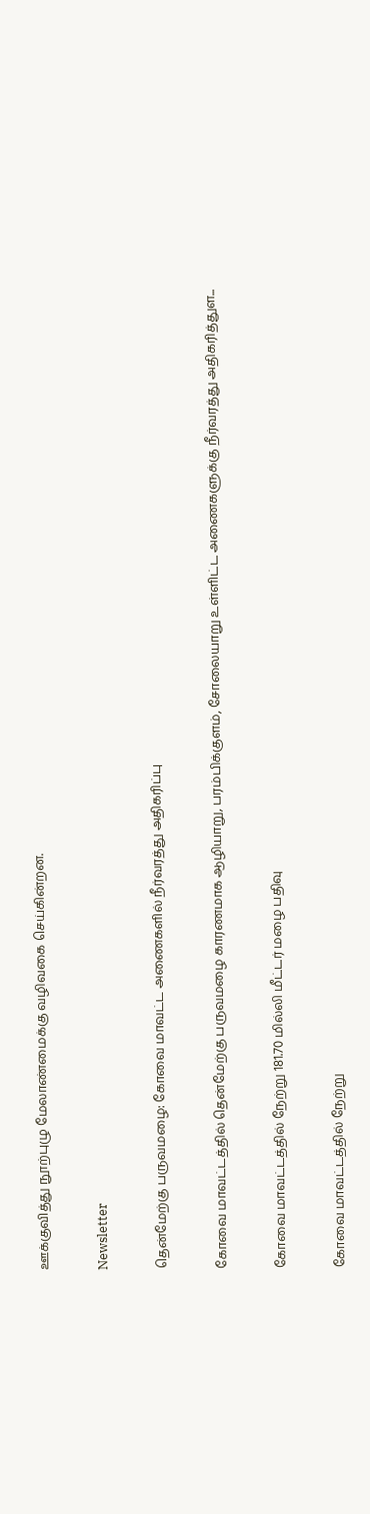ஊக்குவித்து நூற்புழு மேலாண்மைக்கு வழிவகை செய்கின்றன.

Newsletter

தென்மேற்கு பருவமழை: கோவை மாவட்ட அணைகளில் நீர்வரத்து அதிகரிப்பு

கோவை மாவட்டத்தில் தென்மேற்கு பருவமழை காரணமாக ஆழியாறு, பரம்பிக்குளம், சோலையாறு உள்ளிட்ட அணைகளுக்கு நீர்வரத்து அதிகரித்துள...

கோவை மாவட்டத்தில் நேற்று 181.70 மில்லி மீட்டர் மழை பதிவு

கோவை மாவட்டத்தில் நேற்று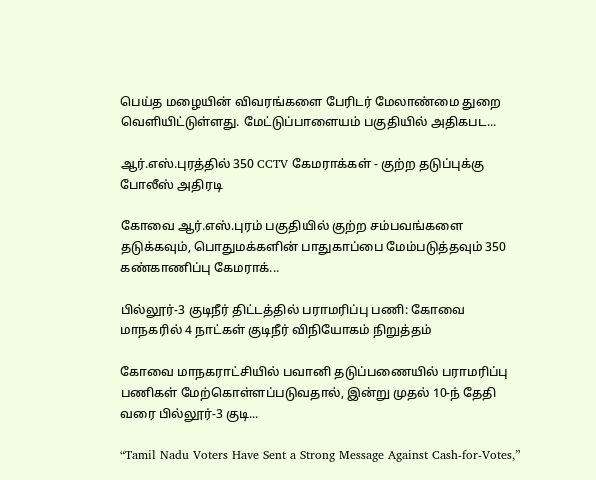பெய்த மழையின் விவரங்களை பேரிடர் மேலாண்மை துறை வெளியிட்டுள்ளது. மேட்டுப்பாளையம் பகுதியில் அதிகபட...

ஆர்.எஸ்.புரத்தில் 350 CCTV கேமராக்கள் - குற்ற தடுப்புக்கு போலீஸ் அதிரடி

கோவை ஆர்.எஸ்.புரம் பகுதியில் குற்ற சம்பவங்களை தடுக்கவும், பொதுமக்களின் பாதுகாப்பை மேம்படுத்தவும் 350 கண்காணிப்பு கேமராக்...

பில்லூர்-3 குடிநீர் திட்டத்தில் பராமரிப்பு பணி: கோவை மாநகரில் 4 நாட்கள் குடிநீர் விநியோகம் நிறுத்தம்

கோவை மாநகராட்சியில் பவானி தடுப்பணையில் பராமரிப்பு பணிகள் மேற்கொள்ளப்படுவதால், இன்று முதல் 10-ந் தேதி வரை பில்லூர்-3 குடி...

“Tamil Nadu Voters Have Sent a Strong Message Against Cash-for-Votes,”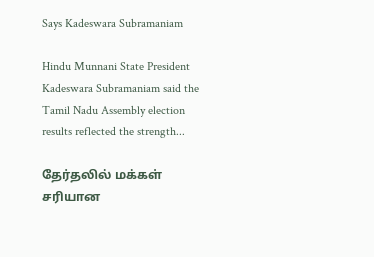Says Kadeswara Subramaniam

Hindu Munnani State President Kadeswara Subramaniam said the Tamil Nadu Assembly election results reflected the strength...

தேர்தலில் மக்கள் சரியான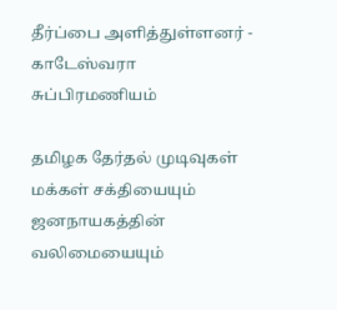தீர்ப்பை அளித்துள்ளனர் - காடேஸ்வரா சுப்பிரமணியம்

தமிழக தேர்தல் முடிவுகள் மக்கள் சக்தியையும் ஜனநாயகத்தின் வலிமையையும்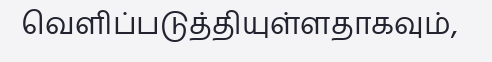வெளிப்படுத்தியுள்ளதாகவும்,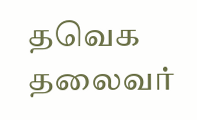தவெக தலைவர்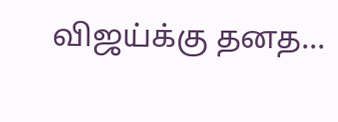விஜய்க்கு தனத...